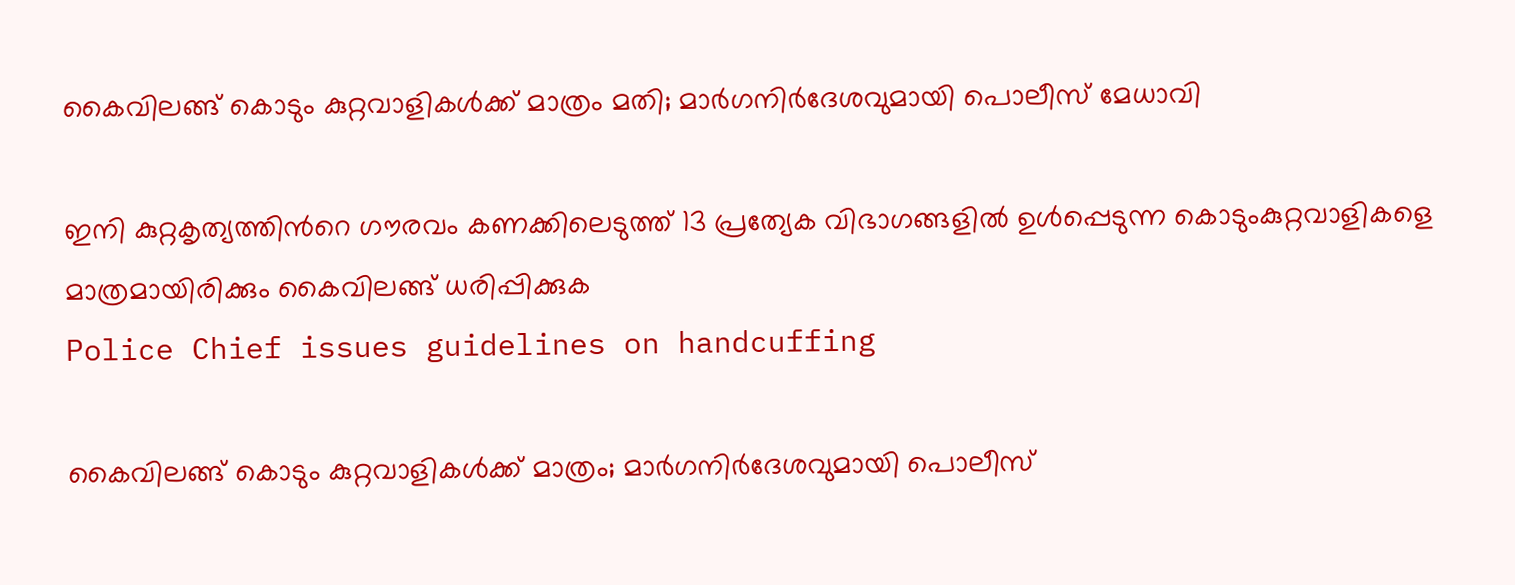കൈവിലങ്ങ് കൊടും കുറ്റവാളികൾക്ക് മാത്രം മതി; മാർഗനിർദേശവുമായി പൊലീസ് മേധാവി

ഇനി കുറ്റകൃത്യത്തിന്‍റെ ഗൗരവം കണക്കിലെടുത്ത് 13 പ്രത്യേക വിഭാഗങ്ങളിൽ ഉൾപ്പെടുന്ന കൊടുംകുറ്റവാളികളെ മാത്രമായിരിക്കും കൈവിലങ്ങ് ധരിപ്പിക്കുക
Police Chief issues guidelines on handcuffing

കൈവിലങ്ങ് കൊടും കുറ്റവാളികൾക്ക് മാത്രം; മാർഗനിർദേശവുമായി പൊലീസ്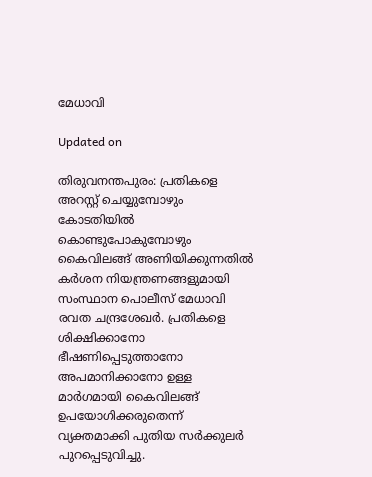മേധാവി

Updated on

തിരുവനന്തപുരം: പ്രതികളെ അറസ്റ്റ് ചെയ്യുമ്പോഴും കോടതിയിൽ കൊണ്ടുപോകുമ്പോഴും കൈവിലങ്ങ് അണിയിക്കുന്നതിൽ കർശന നിയന്ത്രണങ്ങളുമായി സംസ്ഥാന പൊലീസ് മേധാവി രവത ചന്ദ്രശേഖർ. പ്രതികളെ ശിക്ഷിക്കാനോ ഭീഷണിപ്പെടുത്താനോ അപമാനിക്കാനോ ഉള്ള മാർഗമായി കൈവിലങ്ങ് ഉപയോഗിക്കരുതെന്ന് വ്യക്തമാക്കി പുതിയ സർക്കുലർ പുറപ്പെടുവിച്ചു.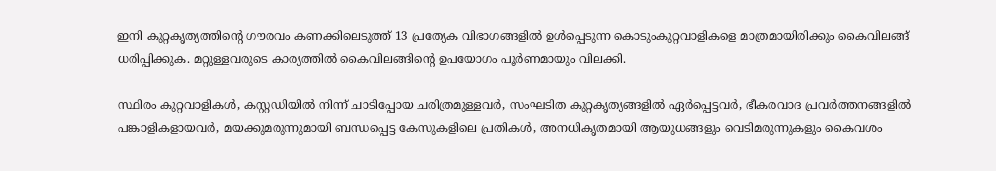ഇനി കുറ്റകൃത്യത്തിന്‍റെ ഗൗരവം കണക്കിലെടുത്ത് 13 പ്രത്യേക വിഭാഗങ്ങളിൽ ഉൾപ്പെടുന്ന കൊടുംകുറ്റവാളികളെ മാത്രമായിരിക്കും കൈവിലങ്ങ് ധരിപ്പിക്കുക. മറ്റുള്ളവരുടെ കാര്യത്തിൽ കൈവിലങ്ങിന്‍റെ ഉപയോഗം പൂർണമായും വിലക്കി.

സ്ഥിരം കുറ്റവാളികൾ, കസ്റ്റഡിയിൽ നിന്ന് ചാടിപ്പോയ ചരിത്രമുള്ളവർ, സംഘടിത കുറ്റകൃത്യങ്ങളിൽ ഏർപ്പെട്ടവർ, ഭീകരവാദ പ്രവർത്തനങ്ങളിൽ പങ്കാളികളായവർ, മയക്കുമരുന്നുമായി ബന്ധപ്പെട്ട കേസുകളിലെ പ്രതികൾ, അനധികൃതമായി ആയുധങ്ങളും വെടിമരുന്നുകളും കൈവശം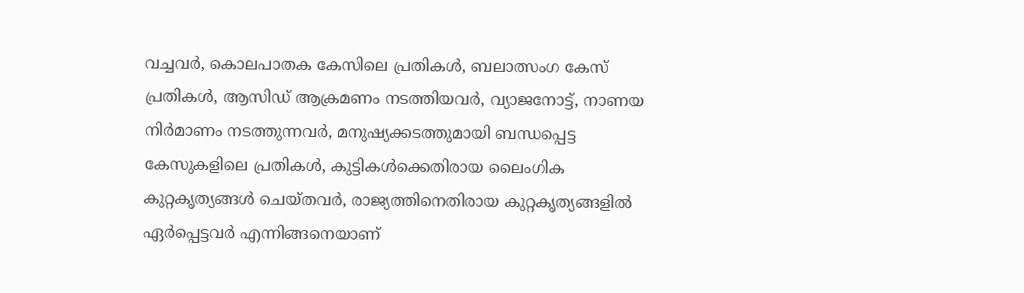വച്ചവർ, കൊലപാതക കേസിലെ പ്രതികൾ, ബലാത്സംഗ കേസ് പ്രതികൾ, ആസിഡ് ആക്രമണം നടത്തിയവർ, വ്യാജനോട്ട്, നാണയ നിർമാണം നടത്തുന്നവർ, മനുഷ്യക്കടത്തുമായി ബന്ധപ്പെട്ട കേസുകളിലെ പ്രതികൾ, കുട്ടികൾക്കെതിരായ ലൈംഗിക കുറ്റകൃത്യങ്ങൾ ചെയ്തവർ, രാജ്യത്തിനെതിരായ കുറ്റകൃത്യങ്ങളിൽ ഏർപ്പെട്ടവർ എന്നിങ്ങനെയാണ്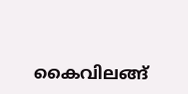കൈവിലങ്ങ്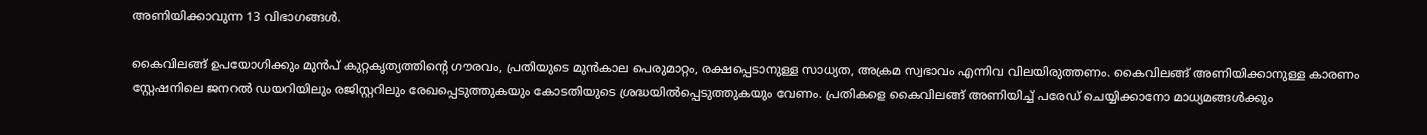അണിയിക്കാവുന്ന 13 വിഭാഗങ്ങൾ.

കൈവിലങ്ങ് ഉപയോഗിക്കും മുൻപ് കുറ്റകൃത്യത്തിന്‍റെ ഗൗരവം, പ്രതിയുടെ മുൻകാല പെരുമാറ്റം, രക്ഷപ്പെടാനുള്ള സാധ്യത, അക്രമ സ്വഭാവം എന്നിവ വിലയിരുത്തണം. കൈവിലങ്ങ് അണിയിക്കാനുള്ള കാരണം സ്റ്റേഷനിലെ ജനറൽ ഡയറിയിലും രജിസ്റ്ററിലും രേഖപ്പെടുത്തുകയും കോടതിയുടെ ശ്രദ്ധയിൽപ്പെടുത്തുകയും വേണം. പ്രതികളെ കൈവിലങ്ങ് അണിയിച്ച് പരേഡ് ചെയ്യിക്കാനോ മാധ്യമങ്ങൾക്കും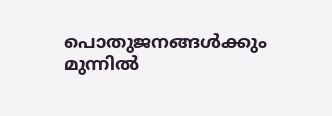പൊതുജനങ്ങൾക്കും മുന്നിൽ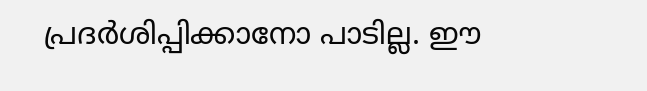പ്രദർശിപ്പിക്കാനോ പാടില്ല. ഈ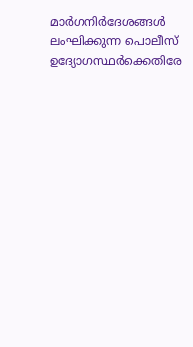മാർഗനിർദേശങ്ങൾ ലംഘിക്കുന്ന പൊലീസ് ഉദ്യോഗസ്ഥർക്കെതിരേ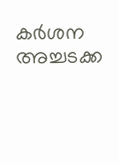കർശന അച്ചടക്ക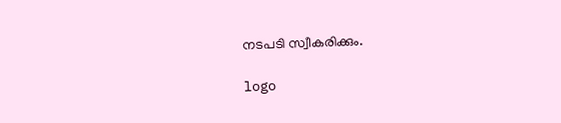നടപടി സ്വീകരിക്കും.

logo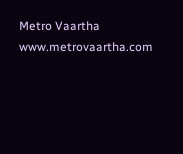Metro Vaartha
www.metrovaartha.com